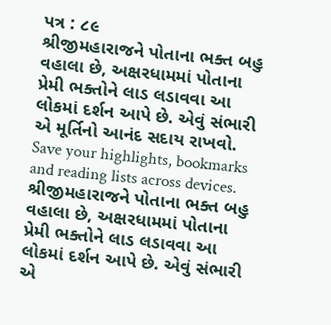પત્ર : ૮૯
શ્રીજીમહારાજને પોતાના ભક્ત બહુ વહાલા છે, અક્ષરધામમાં પોતાના પ્રેમી ભક્તોને લાડ લડાવવા આ લોકમાં દર્શન આપે છે. એવું સંભારી એ મૂર્તિનો આનંદ સદાય રાખવો.
Save your highlights, bookmarks and reading lists across devices.
શ્રીજીમહારાજને પોતાના ભક્ત બહુ વહાલા છે, અક્ષરધામમાં પોતાના પ્રેમી ભક્તોને લાડ લડાવવા આ લોકમાં દર્શન આપે છે. એવું સંભારી એ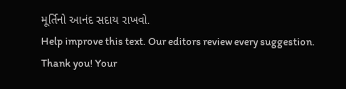મૂર્તિનો આનંદ સદાય રાખવો.
Help improve this text. Our editors review every suggestion.
Thank you! Your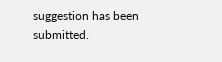suggestion has been submitted.